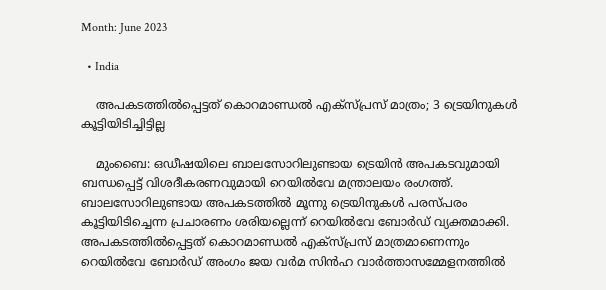Month: June 2023

  • India

    അപകടത്തില്‍പ്പെട്ടത് കൊറമാണ്ഡല്‍ എക്‌സ്പ്രസ് മാത്രം; 3 ട്രെയിനുകള്‍ കൂട്ടിയിടിച്ചിട്ടില്ല

    മുംബൈ: ഒഡീഷയിലെ ബാലസോറിലുണ്ടായ ട്രെയിന്‍ അപകടവുമായി ബന്ധപ്പെട്ട് വിശദീകരണവുമായി റെയില്‍വേ മന്ത്രാലയം രംഗത്ത്. ബാലസോറിലുണ്ടായ അപകടത്തില്‍ മൂന്നു ട്രെയിനുകള്‍ പരസ്പരം കൂട്ടിയിടിച്ചെന്ന പ്രചാരണം ശരിയല്ലെന്ന് റെയില്‍വേ ബോര്‍ഡ് വ്യക്തമാക്കി. അപകടത്തില്‍പ്പെട്ടത് കൊറമാണ്ഡല്‍ എക്‌സ്പ്രസ് മാത്രമാണെന്നും റെയില്‍വേ ബോര്‍ഡ് അംഗം ജയ വര്‍മ സിന്‍ഹ വാര്‍ത്താസമ്മേളനത്തില്‍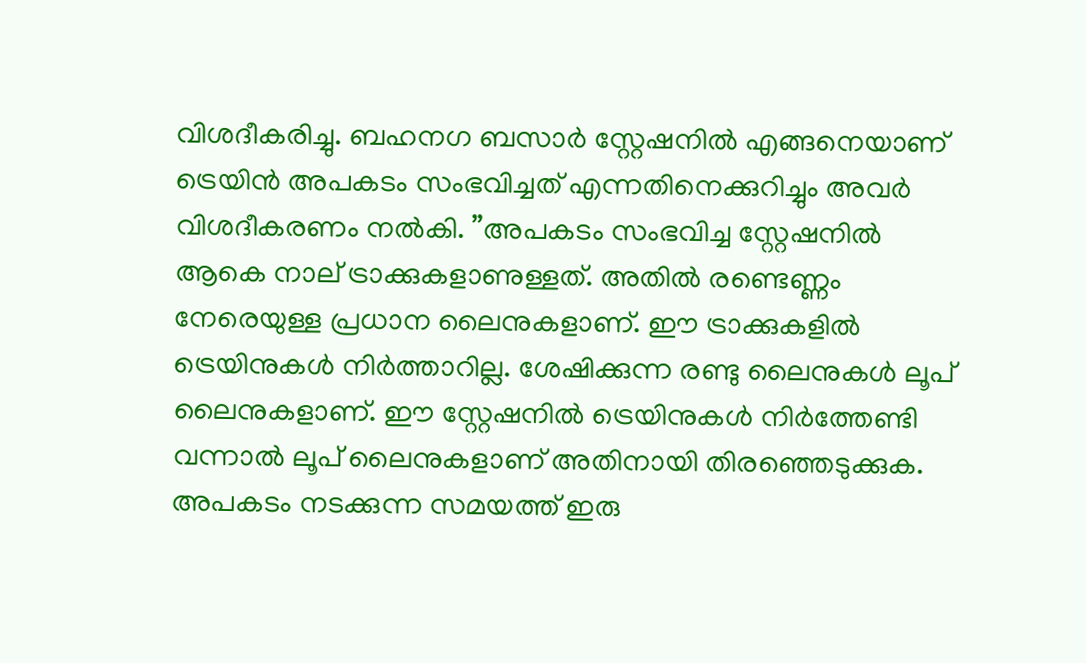വിശദീകരിച്ചു. ബഹനഗ ബസാര്‍ സ്റ്റേഷനില്‍ എങ്ങനെയാണ് ട്രെയിന്‍ അപകടം സംഭവിച്ചത് എന്നതിനെക്കുറിച്ചും അവര്‍ വിശദീകരണം നല്‍കി. ”അപകടം സംഭവിച്ച സ്റ്റേഷനില്‍ ആകെ നാല് ട്രാക്കുകളാണുള്ളത്. അതില്‍ രണ്ടെണ്ണം നേരെയുള്ള പ്രധാന ലൈനുകളാണ്. ഈ ട്രാക്കുകളില്‍ ട്രെയിനുകള്‍ നിര്‍ത്താറില്ല. ശേഷിക്കുന്ന രണ്ടു ലൈനുകള്‍ ലൂപ് ലൈനുകളാണ്. ഈ സ്റ്റേഷനില്‍ ട്രെയിനുകള്‍ നിര്‍ത്തേണ്ടി വന്നാല്‍ ലൂപ് ലൈനുകളാണ് അതിനായി തിരഞ്ഞെടുക്കുക. അപകടം നടക്കുന്ന സമയത്ത് ഇരു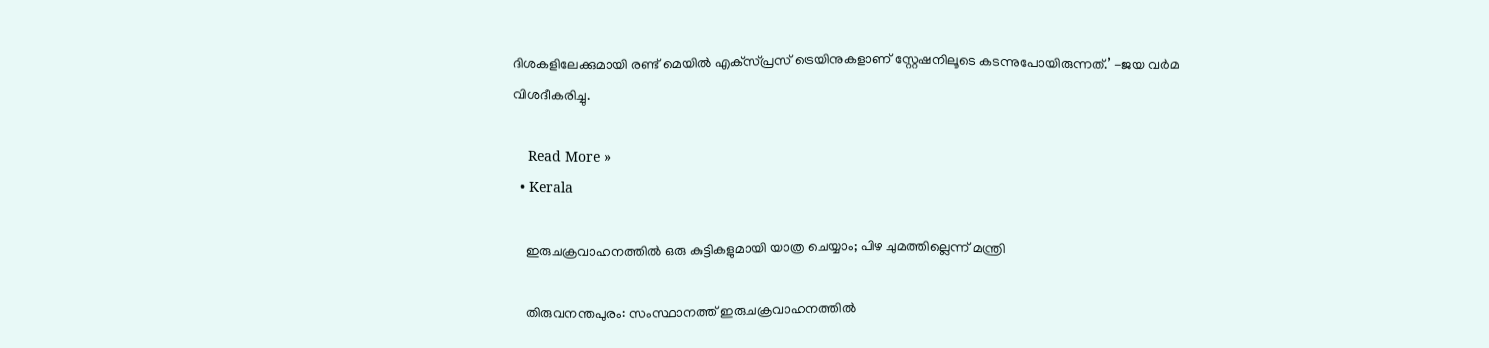ദിശകളിലേക്കുമായി രണ്ട് മെയില്‍ എക്‌സ്പ്രസ് ട്രെയിനുകളാണ് സ്റ്റേഷനിലൂടെ കടന്നുപോയിരുന്നത്.’ -ജയ വര്‍മ വിശദീകരിച്ചു.

    Read More »
  • Kerala

    ഇരുചക്രവാഹനത്തില്‍ ഒരു കുട്ടികളുമായി യാത്ര ചെയ്യാം; പിഴ ചുമത്തില്ലെന്ന് മന്ത്രി

    തിരുവനന്തപുരം: സംസ്ഥാനത്ത് ഇരുചക്രവാഹനത്തില്‍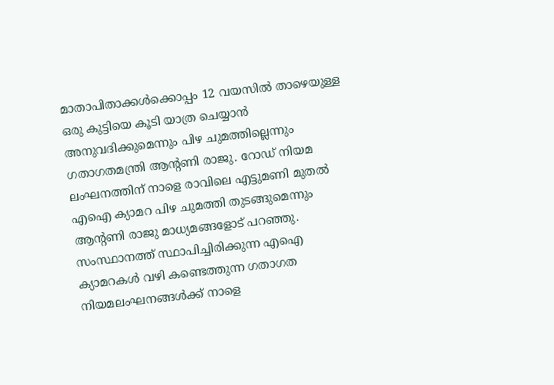മാതാപിതാക്കള്‍ക്കൊപ്പം 12 വയസില്‍ താഴെയുള്ള ഒരു കുട്ടിയെ കൂടി യാത്ര ചെയ്യാന്‍ അനുവദിക്കുമെന്നും പിഴ ചുമത്തില്ലെന്നും ഗതാഗതമന്ത്രി ആന്റണി രാജു. റോഡ് നിയമ ലംഘനത്തിന് നാളെ രാവിലെ എട്ടുമണി മുതല്‍ എഐ ക്യാമറ പിഴ ചുമത്തി തുടങ്ങുമെന്നും ആന്റണി രാജു മാധ്യമങ്ങളോട് പറഞ്ഞു. സംസ്ഥാനത്ത് സ്ഥാപിച്ചിരിക്കുന്ന എഐ ക്യാമറകള്‍ വഴി കണ്ടെത്തുന്ന ഗതാഗത നിയമലംഘനങ്ങള്‍ക്ക് നാളെ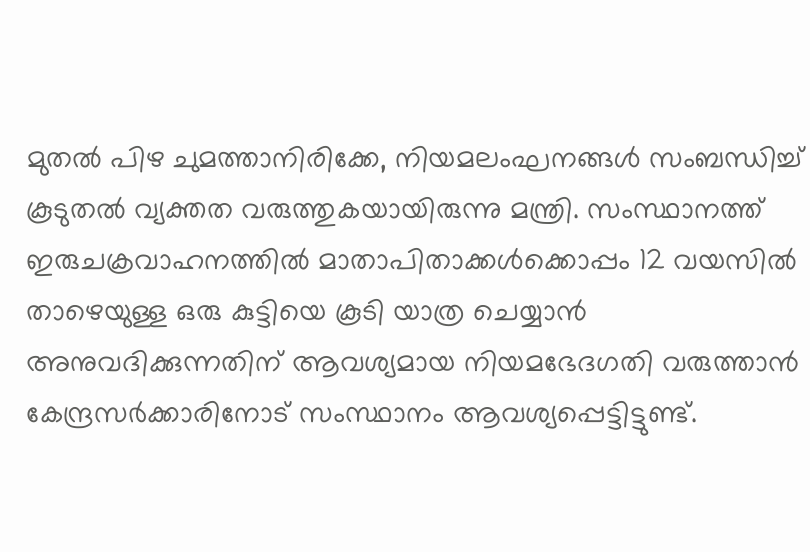മുതല്‍ പിഴ ചുമത്താനിരിക്കേ, നിയമലംഘനങ്ങള്‍ സംബന്ധിച്ച് കൂടുതല്‍ വ്യക്തത വരുത്തുകയായിരുന്നു മന്ത്രി. സംസ്ഥാനത്ത് ഇരുചക്രവാഹനത്തില്‍ മാതാപിതാക്കള്‍ക്കൊപ്പം 12 വയസില്‍ താഴെയുള്ള ഒരു കുട്ടിയെ കൂടി യാത്ര ചെയ്യാന്‍ അനുവദിക്കുന്നതിന് ആവശ്യമായ നിയമഭേദഗതി വരുത്താന്‍ കേന്ദ്രസര്‍ക്കാരിനോട് സംസ്ഥാനം ആവശ്യപ്പെട്ടിട്ടുണ്ട്.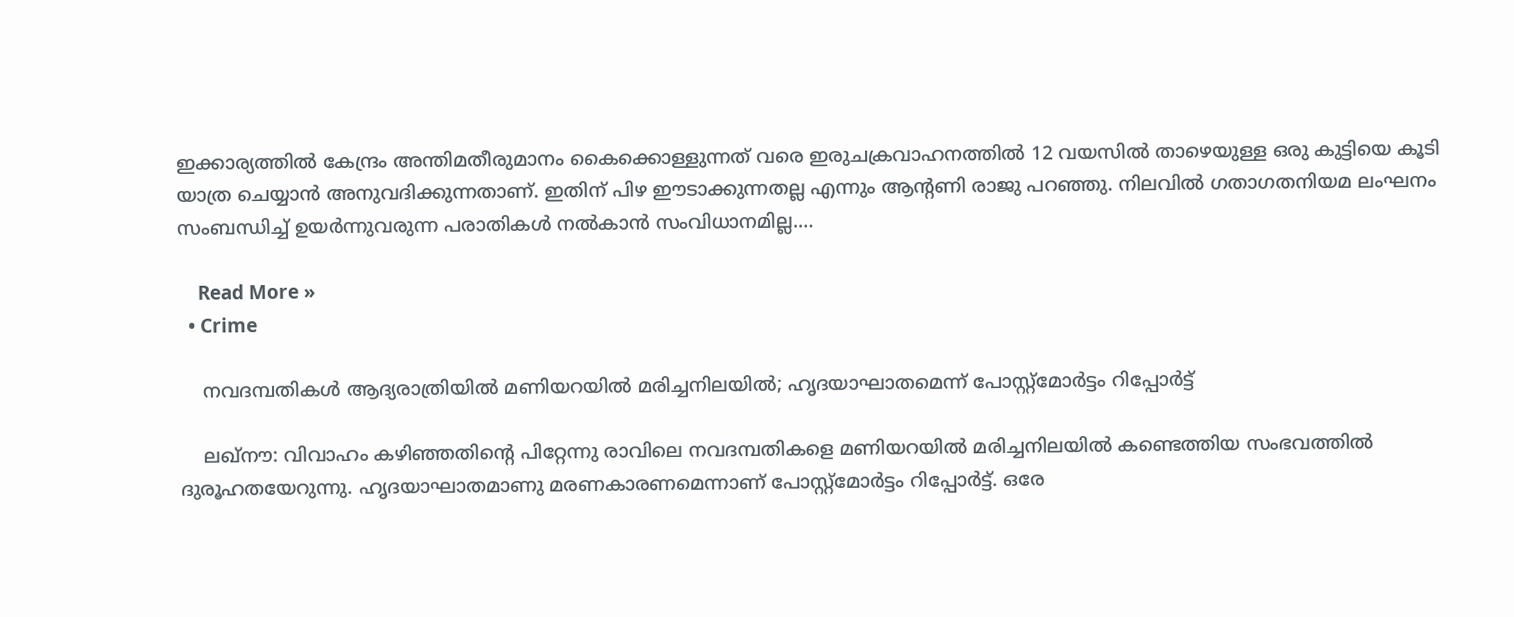ഇക്കാര്യത്തില്‍ കേന്ദ്രം അന്തിമതീരുമാനം കൈക്കൊള്ളുന്നത് വരെ ഇരുചക്രവാഹനത്തില്‍ 12 വയസില്‍ താഴെയുള്ള ഒരു കുട്ടിയെ കൂടി യാത്ര ചെയ്യാന്‍ അനുവദിക്കുന്നതാണ്. ഇതിന് പിഴ ഈടാക്കുന്നതല്ല എന്നും ആന്റണി രാജു പറഞ്ഞു. നിലവില്‍ ഗതാഗതനിയമ ലംഘനം സംബന്ധിച്ച് ഉയര്‍ന്നുവരുന്ന പരാതികള്‍ നല്‍കാന്‍ സംവിധാനമില്ല.…

    Read More »
  • Crime

    നവദമ്പതികള്‍ ആദ്യരാത്രിയില്‍ മണിയറയില്‍ മരിച്ചനിലയില്‍; ഹൃദയാഘാതമെന്ന് പോസ്റ്റ്മോര്‍ട്ടം റിപ്പോര്‍ട്ട്

    ലഖ്‌നൗ: വിവാഹം കഴിഞ്ഞതിന്റെ പിറ്റേന്നു രാവിലെ നവദമ്പതികളെ മണിയറയില്‍ മരിച്ചനിലയില്‍ കണ്ടെത്തിയ സംഭവത്തില്‍ ദുരൂഹതയേറുന്നു. ഹൃദയാഘാതമാണു മരണകാരണമെന്നാണ് പോസ്റ്റ്‌മോര്‍ട്ടം റിപ്പോര്‍ട്ട്. ഒരേ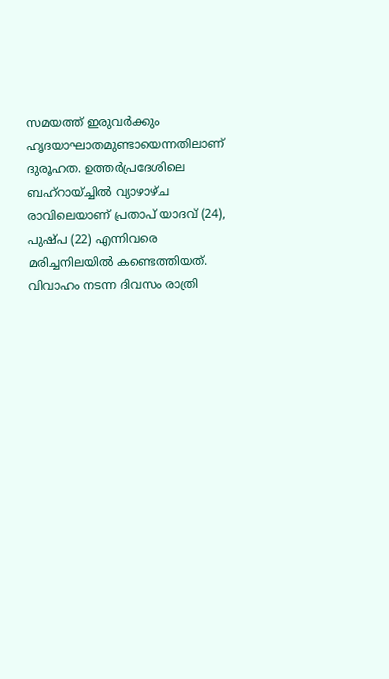സമയത്ത് ഇരുവര്‍ക്കും ഹൃദയാഘാതമുണ്ടായെന്നതിലാണ് ദുരൂഹത. ഉത്തര്‍പ്രദേശിലെ ബഹ്‌റായ്ച്ചില്‍ വ്യാഴാഴ്ച രാവിലെയാണ് പ്രതാപ് യാദവ് (24), പുഷ്പ (22) എന്നിവരെ മരിച്ചനിലയില്‍ കണ്ടെത്തിയത്. വിവാഹം നടന്ന ദിവസം രാത്രി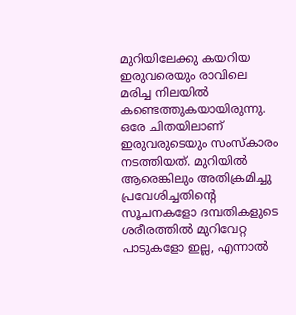മുറിയിലേക്കു കയറിയ ഇരുവരെയും രാവിലെ മരിച്ച നിലയില്‍ കണ്ടെത്തുകയായിരുന്നു. ഒരേ ചിതയിലാണ് ഇരുവരുടെയും സംസ്‌കാരം നടത്തിയത്. മുറിയില്‍ ആരെങ്കിലും അതിക്രമിച്ചു പ്രവേശിച്ചതിന്റെ സൂചനകളോ ദമ്പതികളുടെ ശരീരത്തില്‍ മുറിവേറ്റ പാടുകളോ ഇല്ല, എന്നാല്‍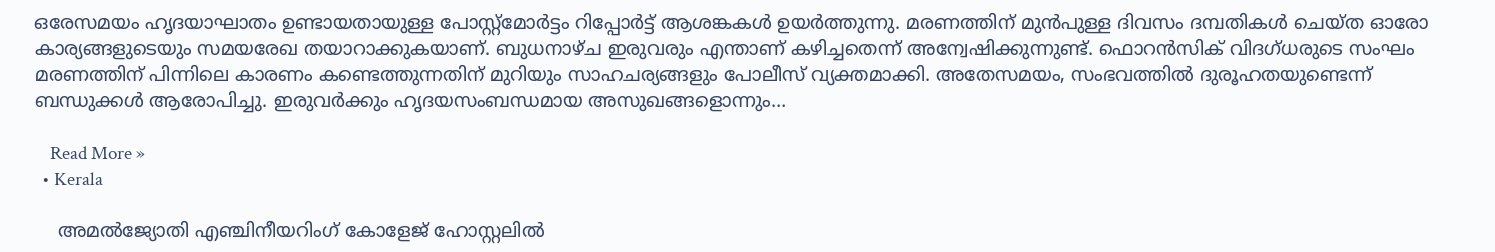ഒരേസമയം ഹൃദയാഘാതം ഉണ്ടായതായുള്ള പോസ്റ്റ്മോര്‍ട്ടം റിപ്പോര്‍ട്ട് ആശങ്കകള്‍ ഉയര്‍ത്തുന്നു. മരണത്തിന് മുന്‍പുള്ള ദിവസം ദമ്പതികള്‍ ചെയ്ത ഓരോ കാര്യങ്ങളുടെയും സമയരേഖ തയാറാക്കുകയാണ്. ബുധനാഴ്ച ഇരുവരും എന്താണ് കഴിച്ചതെന്ന് അന്വേഷിക്കുന്നുണ്ട്. ഫൊറന്‍സിക് വിദഗ്ധരുടെ സംഘം മരണത്തിന് പിന്നിലെ കാരണം കണ്ടെത്തുന്നതിന് മുറിയും സാഹചര്യങ്ങളും പോലീസ് വ്യക്തമാക്കി. അതേസമയം, സംഭവത്തില്‍ ദുരൂഹതയുണ്ടെന്ന് ബന്ധുക്കള്‍ ആരോപിച്ചു. ഇരുവര്‍ക്കും ഹൃദയസംബന്ധമായ അസുഖങ്ങളൊന്നും…

    Read More »
  • Kerala

    അമല്‍ജ്യോതി എഞ്ചിനീയറിംഗ് കോളേജ് ഹോസ്റ്റലില്‍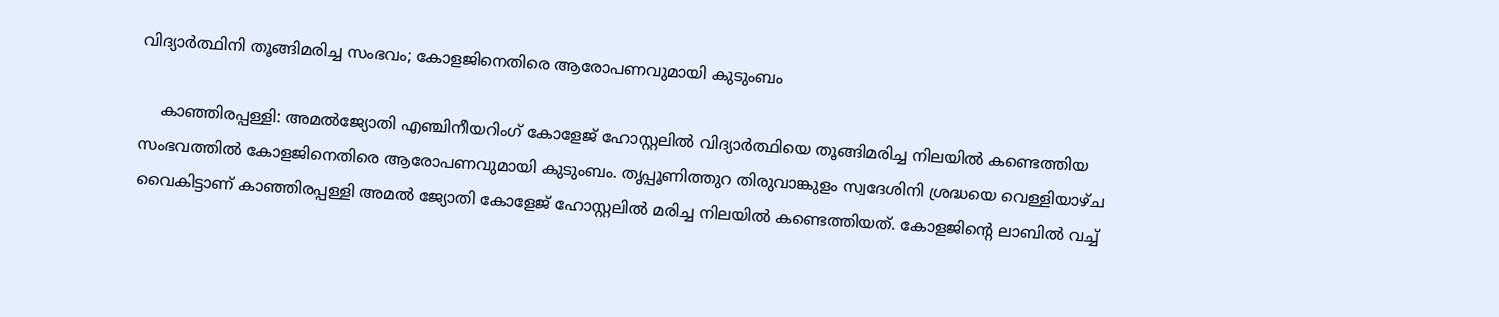വിദ്യാര്‍ത്ഥിനി തൂങ്ങിമരിച്ച സംഭവം; കോളജിനെതിരെ ആരോപണവുമായി കുടുംബം

    കാഞ്ഞിരപ്പള്ളി: അമല്‍ജ്യോതി എഞ്ചിനീയറിംഗ് കോളേജ് ഹോസ്റ്റലില്‍ വിദ്യാര്‍ത്ഥിയെ തൂങ്ങിമരിച്ച നിലയില്‍ കണ്ടെത്തിയ സംഭവത്തില്‍ കോളജിനെതിരെ ആരോപണവുമായി കുടുംബം. തൃപ്പൂണിത്തുറ തിരുവാങ്കുളം സ്വദേശിനി ശ്രദ്ധയെ വെള്ളിയാഴ്ച വൈകിട്ടാണ് കാഞ്ഞിരപ്പള്ളി അമൽ ജ്യോതി കോളേജ് ഹോസ്റ്റലിൽ മരിച്ച നിലയില്‍ കണ്ടെത്തിയത്. കോളജിന്റെ ലാബില്‍ വച്ച്‌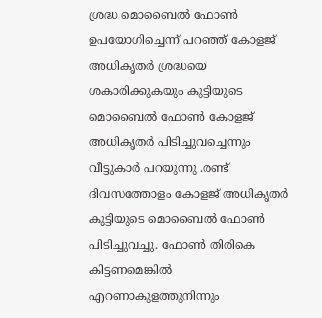ശ്രദ്ധ മൊബൈല്‍ ഫോണ്‍ ഉപയോഗിച്ചെന്ന് പറഞ്ഞ് കോളജ് അധികൃതര്‍ ശ്രദ്ധയെ ശകാരിക്കുകയും കുട്ടിയുടെ മൊബൈല്‍ ഫോണ്‍ കോളജ് അധികൃതര്‍ പിടിച്ചുവച്ചെന്നും വീട്ടുകാര്‍ പറയുന്നു .രണ്ട് ദിവസത്തോളം കോളജ് അധികൃതര്‍ കുട്ടിയുടെ മൊബൈല്‍ ഫോണ്‍ പിടിച്ചുവച്ചു. ഫോണ്‍ തിരികെ കിട്ടണമെങ്കില്‍ എറണാകുളത്തുനിന്നും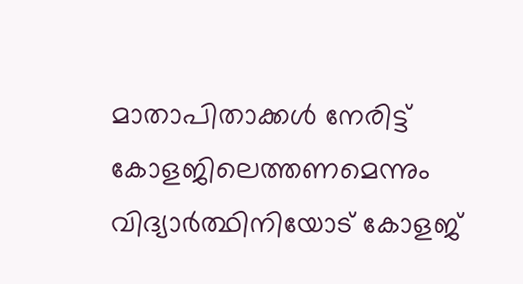മാതാപിതാക്കള്‍ നേരിട്ട് കോളജിലെത്തണമെന്നും വിദ്യാര്‍ത്ഥിനിയോട് കോളജ്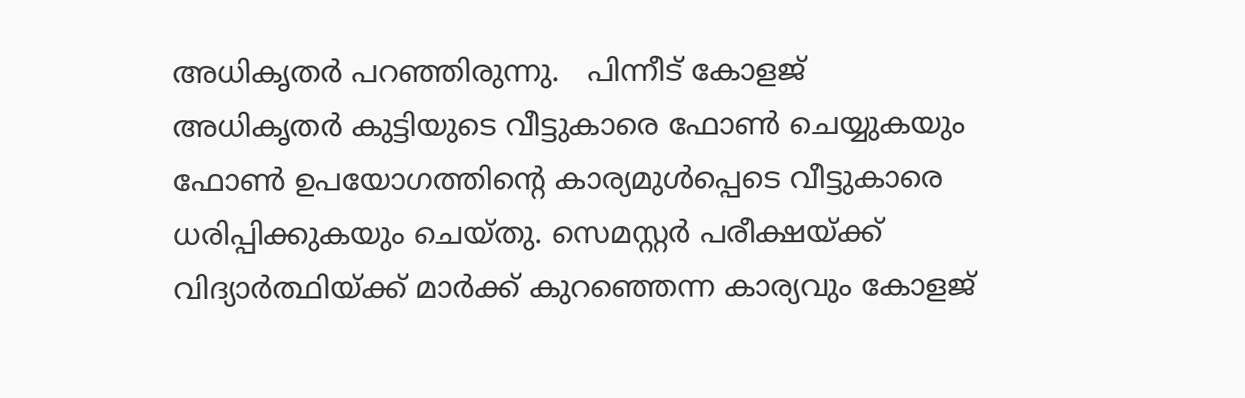അധികൃതര്‍ പറഞ്ഞിരുന്നു.   പിന്നീട് കോളജ് അധികൃതര്‍ കുട്ടിയുടെ വീട്ടുകാരെ ഫോണ്‍ ചെയ്യുകയും ഫോണ്‍ ഉപയോഗത്തിന്റെ കാര്യമുള്‍പ്പെടെ വീട്ടുകാരെ ധരിപ്പിക്കുകയും ചെയ്തു. സെമസ്റ്റര്‍ പരീക്ഷയ്ക്ക് വിദ്യാര്‍ത്ഥിയ്ക്ക് മാര്‍ക്ക് കുറഞ്ഞെന്ന കാര്യവും കോളജ്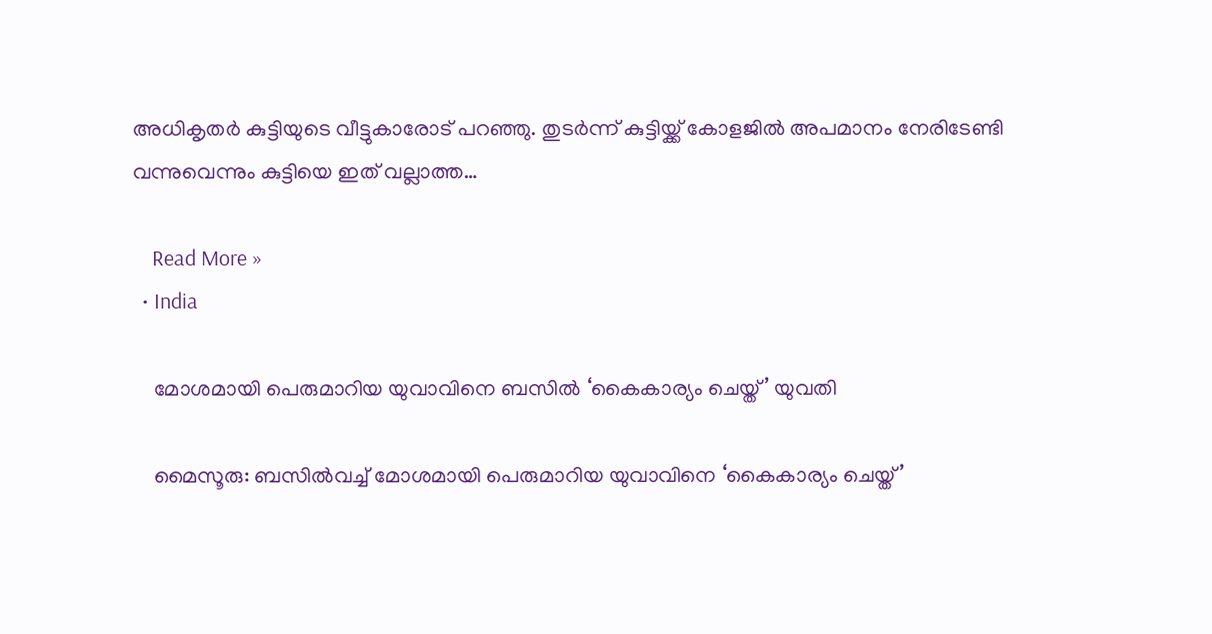അധികൃതര്‍ കുട്ടിയുടെ വീട്ടുകാരോട് പറഞ്ഞു. തുടര്‍ന്ന് കുട്ടിയ്ക്ക് കോളജില്‍ അപമാനം നേരിടേണ്ടി വന്നുവെന്നും കുട്ടിയെ ഇത് വല്ലാത്ത…

    Read More »
  • India

    മോശമായി പെരുമാറിയ യുവാവിനെ ബസിൽ ‘കൈകാര്യം ചെയ്ത്’ യുവതി

    മൈസൂരു: ബസില്‍വച്ച്‌ മോശമായി പെരുമാറിയ യുവാവിനെ ‘കൈകാര്യം ചെയ്ത്’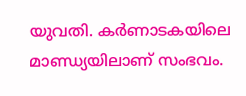യുവതി. കര്‍ണാടകയിലെ മാണ്ഡ്യയിലാണ് സംഭവം.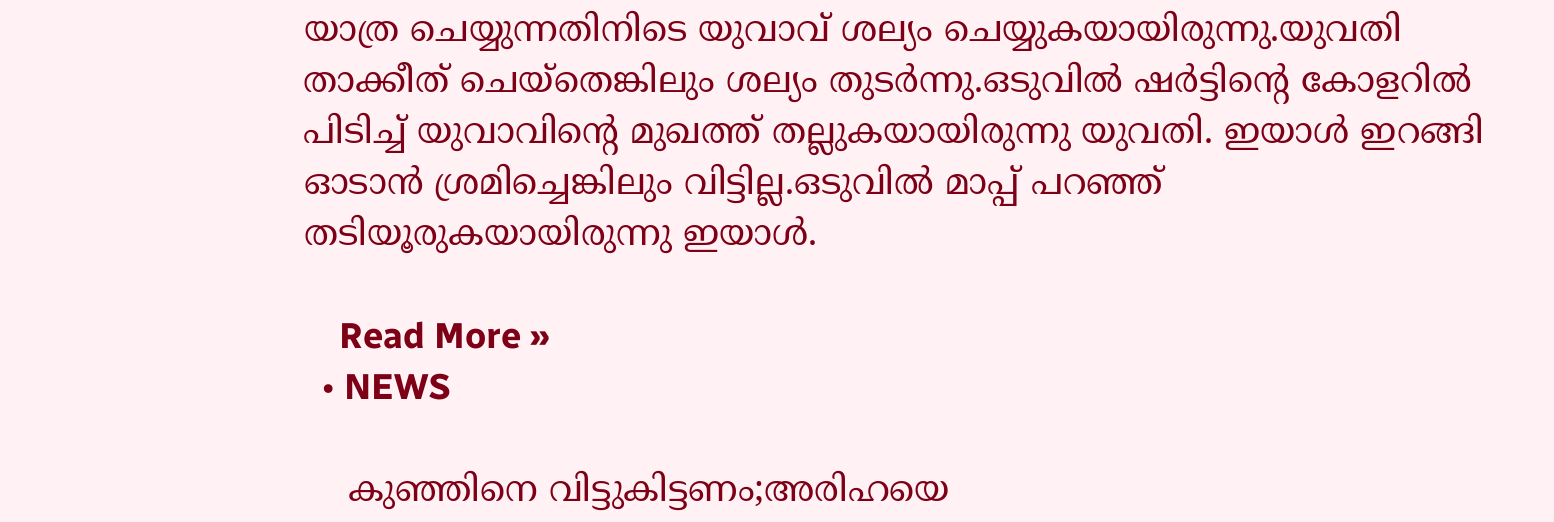യാത്ര ചെയ്യുന്നതിനിടെ യുവാവ് ശല്യം ചെയ്യുകയായിരുന്നു.യുവതി താക്കീത് ചെയ്‌തെങ്കിലും ശല്യം തുടര്‍ന്നു.ഒടുവിൽ ഷര്‍ട്ടിന്റെ കോളറില്‍ പിടിച്ച്‌ യുവാവിന്റെ മുഖത്ത് തല്ലുകയായിരുന്നു യുവതി. ഇയാള്‍ ഇറങ്ങി ഓടാൻ ശ്രമിച്ചെങ്കിലും വിട്ടില്ല.ഒടുവിൽ മാപ്പ് പറഞ്ഞ് തടിയൂരുകയായിരുന്നു ഇയാൾ.

    Read More »
  • NEWS

    കുഞ്ഞിനെ വിട്ടുകിട്ടണം;അരിഹയെ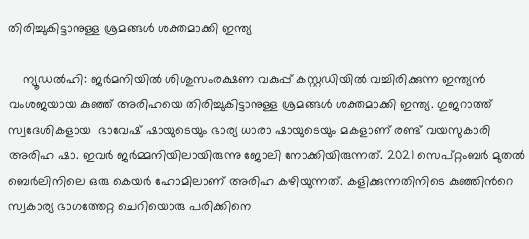തിരിച്ചുകിട്ടാനുള്ള ശ്രമങ്ങള്‍ ശക്തമാക്കി ഇന്ത്യ

    ന്യൂഡല്‍ഹി: ജര്‍മനിയില്‍ ശിശുസംരക്ഷണ വകുപ്പ് കസ്റ്റഡിയില്‍ വച്ചിരിക്കുന്ന ഇന്ത്യൻ വംശജയായ കുഞ്ഞ് അരിഹയെ തിരിച്ചുകിട്ടാനുള്ള ശ്രമങ്ങള്‍ ശക്തമാക്കി ഇന്ത്യ. ഗുജറാത്ത് സ്വദേശികളായ  ഭാവേഷ് ഷായുടെയും ഭാര്യ ധാരാ ഷായുടെയും മകളാണ് രണ്ട് വയസുകാരി അരിഹ ഷാ. ഇവർ ജർമ്മനിയിലായിരുന്നു ജോലി നോക്കിയിരുന്നത്. 2021 സെപ്റ്റംബര്‍ മുതല്‍ ബെര്‍ലിനിലെ ഒരു കെയര്‍ ഹോമിലാണ് അരിഹ കഴിയുന്നത്. കളിക്കുന്നതിനിടെ കുഞ്ഞിന്‍റെ സ്വകാര്യ ഭാഗത്തേറ്റ ചെറിയൊരു പരിക്കിനെ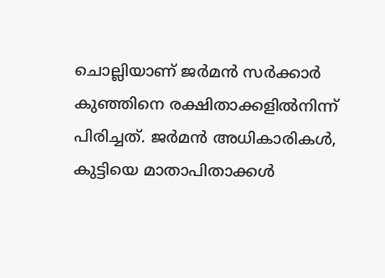ചൊല്ലിയാണ് ജര്‍മൻ സര്‍ക്കാര്‍ കുഞ്ഞിനെ രക്ഷിതാക്കളില്‍നിന്ന് പിരിച്ചത്. ജര്‍മൻ അധികാരികള്‍, കുട്ടിയെ മാതാപിതാക്കള്‍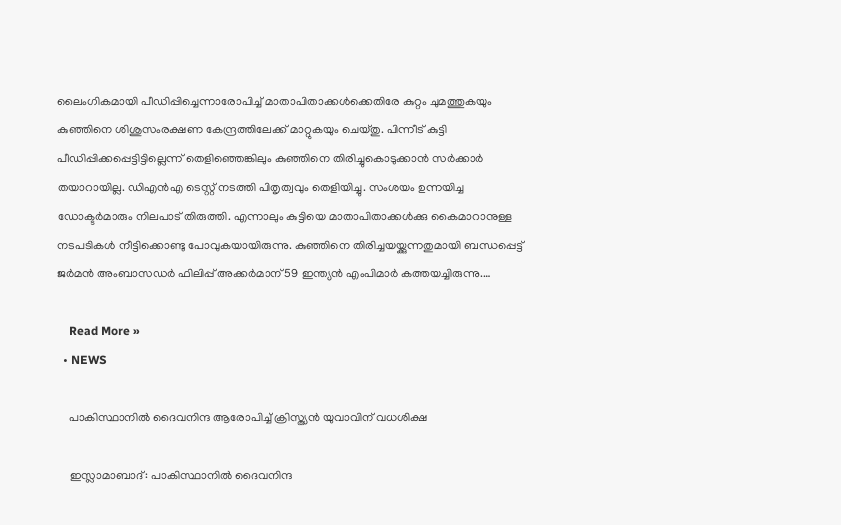ലൈംഗികമായി പീഡിപ്പിച്ചെന്നാരോപിച്ച്‌ മാതാപിതാക്കള്‍ക്കെതിരേ കുറ്റം ചുമത്തുകയും കുഞ്ഞിനെ ശിശുസംരക്ഷണ കേന്ദ്രത്തിലേക്ക് മാറ്റുകയും ചെയ്തു. പിന്നീട് കുട്ടി പീഡിപ്പിക്കപ്പെട്ടിട്ടില്ലെന്ന് തെളിഞ്ഞെങ്കിലും കുഞ്ഞിനെ തിരിച്ചുകൊടുക്കാൻ സര്‍ക്കാര്‍ തയാറായില്ല. ഡിഎൻഎ ടെസ്റ്റ് നടത്തി പിതൃത്വവും തെളിയിച്ചു. സംശയം ഉന്നയിച്ച ഡോക്ടര്‍മാരും നിലപാട് തിരുത്തി. എന്നാലും കുട്ടിയെ മാതാപിതാക്കള്‍ക്കു കൈമാറാനുള്ള നടപടികള്‍ നീട്ടിക്കൊണ്ടു പോവുകയായിരുന്നു. കുഞ്ഞിനെ തിരിച്ചയയ്ക്കുന്നതുമായി ബന്ധപ്പെട്ട് ജര്‍മൻ അംബാസഡര്‍ ഫിലിപ്പ് അക്കര്‍മാന് 59 ഇന്ത്യൻ എംപിമാര്‍ കത്തയച്ചിരുന്നു.…

    Read More »
  • NEWS

    പാകിസ്ഥാനില്‍ ദൈവനിന്ദ ആരോപിച്ച്‌ ക്രിസ്ത്യന്‍ യുവാവിന് വധശിക്ഷ

    ഇസ്ലാമാബാദ്: പാകിസ്ഥാനില്‍ ദൈവനിന്ദ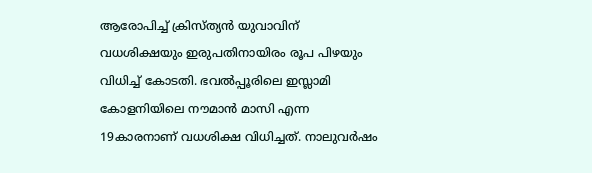ആരോപിച്ച്‌ ക്രിസ്ത്യന്‍ യുവാവിന് വധശിക്ഷയും ഇരുപതിനായിരം രൂപ പിഴയും വിധിച്ച്‌ കോടതി. ഭവല്‍പ്പൂരിലെ ഇസ്ലാമി കോളനിയിലെ നൗമാന്‍ മാസി എന്ന 19കാരനാണ് വധശിക്ഷ വിധിച്ചത്. നാലുവര്‍ഷം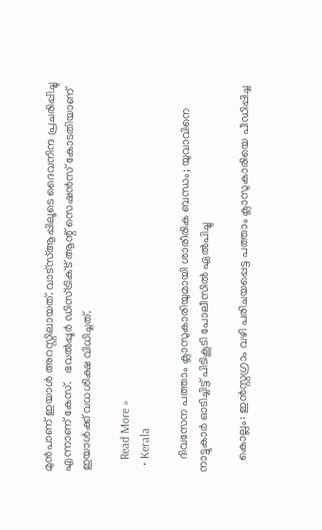മുന്‍പാണ് ഇയാള്‍ അറസ്റ്റിലായത്. വാട്‌സ്‌ആപ്പിലൂടെ ദൈവനിന്ദ പ്രചരിപ്പിച്ചു എന്നാണ് കേസ്.   ഭവല്‍പ്പൂര്‍ ഡിസ്ട്രിക്‌ട് ആന്റ് സെഷന്‍സ് കോടതിയാണ് ഇയാള്‍ക്ക് വധശിക്ഷ വിധിച്ചത്.

    Read More »
  • Kerala

    ദിവസേന പത്താം ക്ലാസുകാരിയുമായി ശാരീരിക ബന്ധം; യുവാവിനെ നാട്ടുകാർ ഓടിച്ചിട്ട് പിടികൂടി പോലീസിൽ ഏൽപിച്ചു

    കൊല്ലം: ഇൻസ്റ്റഗ്രാം വഴി പരിചയപ്പെട്ട പത്താം ക്ലാസുകാരിയെ പീഡിപ്പിച്ച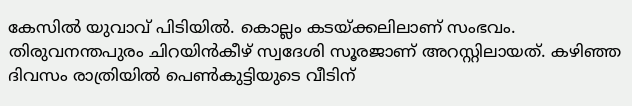കേസില്‍ യുവാവ് പിടിയില്‍. കൊല്ലം കടയ്ക്കലിലാണ് സംഭവം.     തിരുവനന്തപുരം ചിറയിൻകീഴ് സ്വദേശി സൂരജാണ് അറസ്റ്റിലായത്. കഴിഞ്ഞ ദിവസം രാത്രിയില്‍ പെണ്‍കുട്ടിയുടെ വീടിന്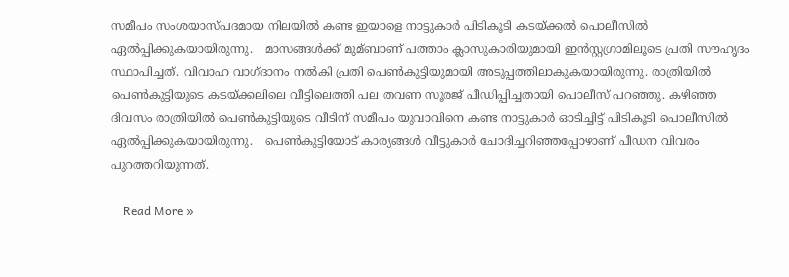സമീപം സംശയാസ്പദമായ നിലയില്‍ കണ്ട ഇയാളെ നാട്ടുകാര്‍ പിടികൂടി കടയ്ക്കല്‍ പൊലീസില്‍ ഏല്‍പ്പിക്കുകയായിരുന്നു.   മാസങ്ങള്‍ക്ക് മുമ്ബാണ് പത്താം ക്ലാസുകാരിയുമായി ഇൻസ്റ്റഗ്രാമിലൂടെ പ്രതി സൗഹൃദം സ്ഥാപിച്ചത്. വിവാഹ വാഗ്ദാനം നല്‍കി പ്രതി പെണ്‍കുട്ടിയുമായി അടുപ്പത്തിലാകുകയായിരുന്നു. രാത്രിയില്‍ പെണ്‍കുട്ടിയുടെ കടയ്ക്കലിലെ വീട്ടിലെത്തി പല തവണ സൂരജ് പീഡിപ്പിച്ചതായി പൊലീസ് പറഞ്ഞു. കഴിഞ്ഞ ദിവസം രാത്രിയില്‍ പെണ്‍കുട്ടിയുടെ വീടിന് സമീപം യുവാവിനെ കണ്ട നാട്ടുകാര്‍ ഓടിച്ചിട്ട് പിടികൂടി പൊലീസില്‍ ഏല്‍പ്പിക്കുകയായിരുന്നു.   പെണ്‍കുട്ടിയോട് കാര്യങ്ങള്‍ വീട്ടുകാര്‍ ചോദിച്ചറിഞ്ഞപ്പോഴാണ് പീഡന വിവരം പുറത്തറിയുന്നത്.

    Read More »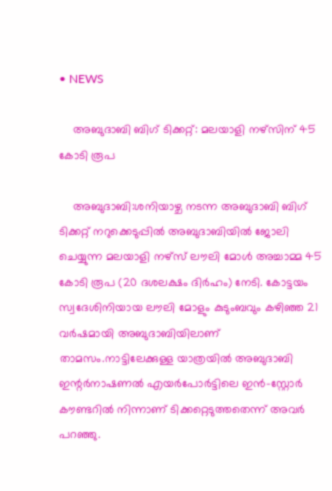• NEWS

    അബുദാബി ബിഗ് ടിക്കറ്റ്: മലയാളി നഴ്സിന് 45 കോടി രൂപ

    അബുദാബി:ശനിയാഴ്ച നടന്ന അബുദാബി ബിഗ് ടിക്കറ്റ് നറുക്കെടുപ്പില്‍ അബുദാബിയില്‍ ജോലി ചെയ്യുന്ന മലയാളി നഴ്‌സ് ലൗലി മോള്‍ അച്ചാമ്മ 45 കോടി രൂപ (20 ദശലക്ഷം ദിര്‍ഹം) നേടി. കോട്ടയം സ്വദേശിനിയായ ലൗലി മോളും കുടുംബവും കഴിഞ്ഞ 21 വര്‍ഷമായി അബുദാബിയിലാണ് താമസം.നാട്ടിലേക്കുള്ള യാത്രയിൽ അബുദാബി ഇന്റര്‍നാഷണല്‍ എയര്‍പോര്‍ട്ടിലെ ഇൻ-സ്റ്റോര്‍ കൗണ്ടറില്‍ നിന്നാണ് ടിക്കറ്റെടുത്തതെന്ന് അവര്‍ പറഞ്ഞു.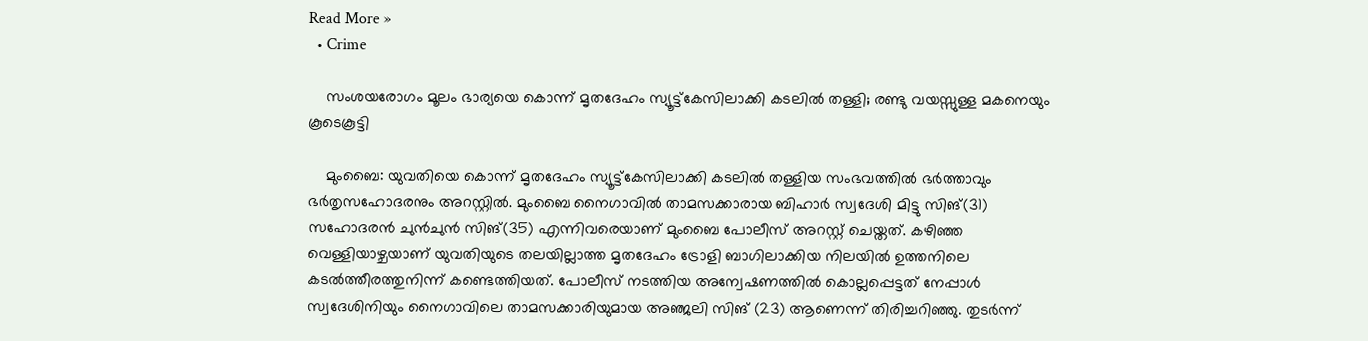Read More »
  • Crime

    സംശയരോഗം മൂലം ഭാര്യയെ കൊന്ന് മൃതദേഹം സ്യൂട്ട്കേസിലാക്കി കടലില്‍ തള്ളി; രണ്ടു വയസ്സുള്ള മകനെയും കൂടെകൂട്ടി

    മുംബൈ: യുവതിയെ കൊന്ന് മൃതദേഹം സ്യൂട്ട്‌കേസിലാക്കി കടലില്‍ തള്ളിയ സംഭവത്തില്‍ ഭര്‍ത്താവും ഭര്‍തൃസഹോദരനും അറസ്റ്റില്‍. മുംബൈ നൈഗാവില്‍ താമസക്കാരായ ബിഹാര്‍ സ്വദേശി മിട്ടു സിങ്(31) സഹോദരന്‍ ചുന്‍ചുന്‍ സിങ്(35) എന്നിവരെയാണ് മുംബൈ പോലീസ് അറസ്റ്റ് ചെയ്തത്. കഴിഞ്ഞ വെള്ളിയാഴ്ചയാണ് യുവതിയുടെ തലയില്ലാത്ത മൃതദേഹം ട്രോളി ബാഗിലാക്കിയ നിലയില്‍ ഉത്തനിലെ കടല്‍ത്തീരത്തുനിന്ന് കണ്ടെത്തിയത്. പോലീസ് നടത്തിയ അന്വേഷണത്തില്‍ കൊല്ലപ്പെട്ടത് നേപ്പാള്‍ സ്വദേശിനിയും നൈഗാവിലെ താമസക്കാരിയുമായ അഞ്ജലി സിങ് (23) ആണെന്ന് തിരിച്ചറിഞ്ഞു. തുടര്‍ന്ന്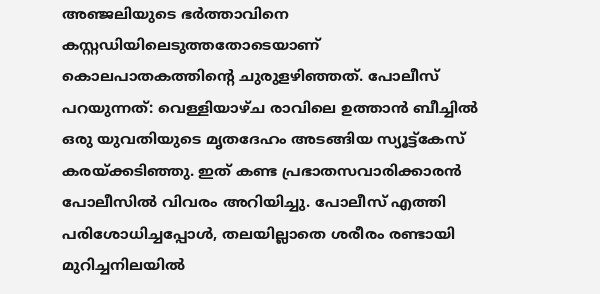അഞ്ജലിയുടെ ഭര്‍ത്താവിനെ കസ്റ്റഡിയിലെടുത്തതോടെയാണ് കൊലപാതകത്തിന്റെ ചുരുളഴിഞ്ഞത്. പോലീസ് പറയുന്നത്: വെള്ളിയാഴ്ച രാവിലെ ഉത്താന്‍ ബീച്ചില്‍ ഒരു യുവതിയുടെ മൃതദേഹം അടങ്ങിയ സ്യൂട്ട്കേസ് കരയ്ക്കടിഞ്ഞു. ഇത് കണ്ട പ്രഭാതസവാരിക്കാരന്‍ പോലീസില്‍ വിവരം അറിയിച്ചു. പോലീസ് എത്തി പരിശോധിച്ചപ്പോള്‍, തലയില്ലാതെ ശരീരം രണ്ടായി മുറിച്ചനിലയില്‍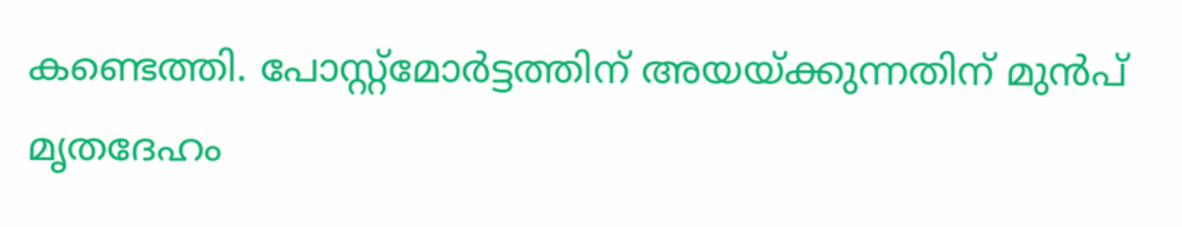കണ്ടെത്തി. പോസ്റ്റ്‌മോര്‍ട്ടത്തിന് അയയ്ക്കുന്നതിന് മുന്‍പ് മൃതദേഹം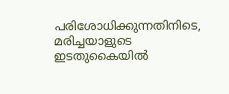പരിശോധിക്കുന്നതിനിടെ, മരിച്ചയാളുടെ ഇടതുകൈയില്‍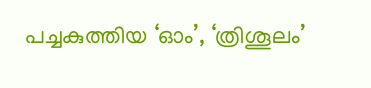പച്ചകുത്തിയ ‘ഓം’, ‘ത്രിശൂലം’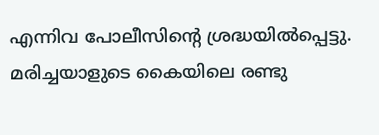എന്നിവ പോലീസിന്റെ ശ്രദ്ധയില്‍പ്പെട്ടു. മരിച്ചയാളുടെ കൈയിലെ രണ്ടു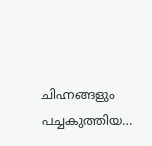ചിഹ്നങ്ങളും പച്ചകുത്തിയ…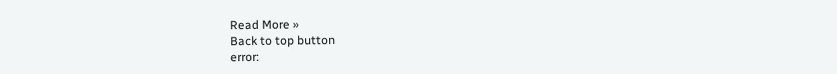Read More »
Back to top button
error: